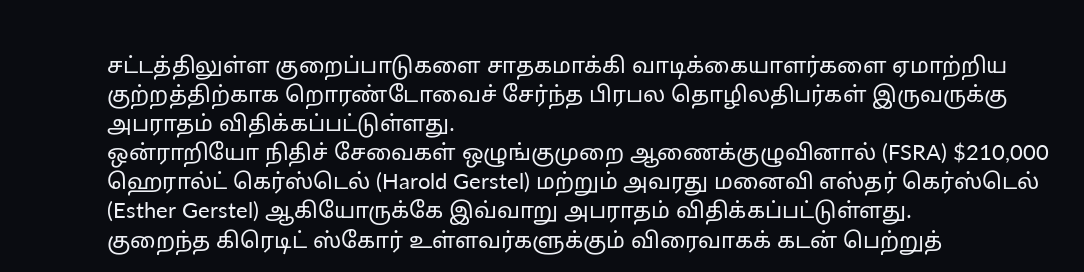சட்டத்திலுள்ள குறைப்பாடுகளை சாதகமாக்கி வாடிக்கையாளர்களை ஏமாற்றிய குற்றத்திற்காக றொரண்டோவைச் சேர்ந்த பிரபல தொழிலதிபர்கள் இருவருக்கு அபராதம் விதிக்கப்பட்டுள்ளது.
ஒன்ராறியோ நிதிச் சேவைகள் ஒழுங்குமுறை ஆணைக்குழுவினால் (FSRA) $210,000 ஹெரால்ட் கெர்ஸ்டெல் (Harold Gerstel) மற்றும் அவரது மனைவி எஸ்தர் கெர்ஸ்டெல் (Esther Gerstel) ஆகியோருக்கே இவ்வாறு அபராதம் விதிக்கப்பட்டுள்ளது.
குறைந்த கிரெடிட் ஸ்கோர் உள்ளவர்களுக்கும் விரைவாகக் கடன் பெற்றுத்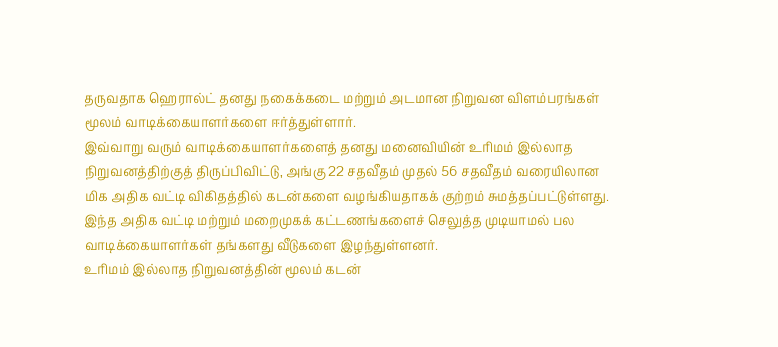தருவதாக ஹெரால்ட் தனது நகைக்கடை மற்றும் அடமான நிறுவன விளம்பரங்கள் மூலம் வாடிக்கையாளர்களை ஈர்த்துள்ளார்.
இவ்வாறு வரும் வாடிக்கையாளர்களைத் தனது மனைவியின் உரிமம் இல்லாத நிறுவனத்திற்குத் திருப்பிவிட்டு, அங்கு 22 சதவீதம் முதல் 56 சதவீதம் வரையிலான மிக அதிக வட்டி விகிதத்தில் கடன்களை வழங்கியதாகக் குற்றம் சுமத்தப்பட்டுள்ளது.
இந்த அதிக வட்டி மற்றும் மறைமுகக் கட்டணங்களைச் செலுத்த முடியாமல் பல வாடிக்கையாளர்கள் தங்களது வீடுகளை இழந்துள்ளனர்.
உரிமம் இல்லாத நிறுவனத்தின் மூலம் கடன்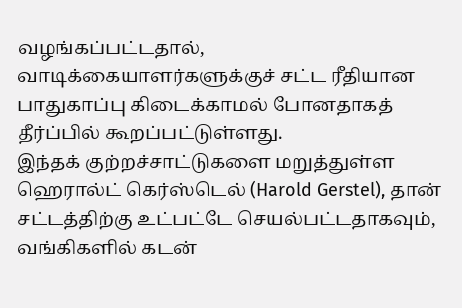வழங்கப்பட்டதால், வாடிக்கையாளர்களுக்குச் சட்ட ரீதியான பாதுகாப்பு கிடைக்காமல் போனதாகத் தீர்ப்பில் கூறப்பட்டுள்ளது.
இந்தக் குற்றச்சாட்டுகளை மறுத்துள்ள ஹெரால்ட் கெர்ஸ்டெல் (Harold Gerstel), தான் சட்டத்திற்கு உட்பட்டே செயல்பட்டதாகவும், வங்கிகளில் கடன்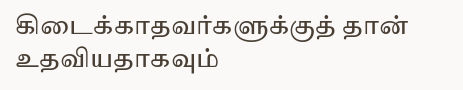கிடைக்காதவர்களுக்குத் தான் உதவியதாகவும்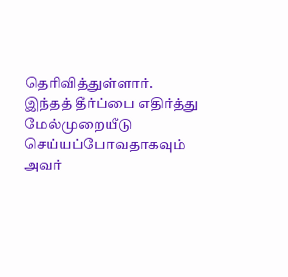தெரிவித்துள்ளார்.
இந்தத் தீர்ப்பை எதிர்த்து மேல்முறையீடு செய்யப்போவதாகவும் அவர்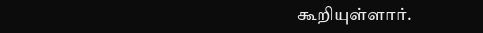கூறியுள்ளார்.